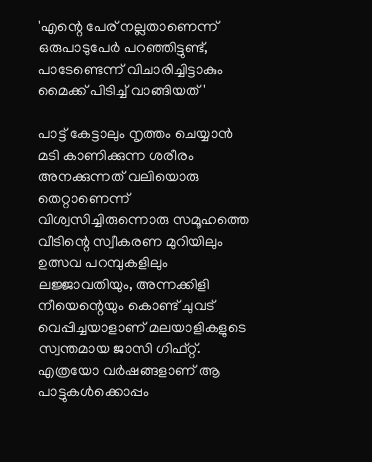'എന്റെ പേര് നല്ലതാണെന്ന് ഒരുപാടുപേർ പറഞ്ഞിട്ടുണ്ട്, പാടേണ്ടെന്ന് വിചാരിച്ചിട്ടാകും മൈക്ക് പിടിച്ച് വാങ്ങിയത്'

പാട്ട് കേട്ടാലും നൃത്തം ചെയ്യാൻ മടി കാണിക്കുന്ന ശരീരം അനക്കുന്നത് വലിയൊരു തെറ്റാണെന്ന് വിശ്വസിച്ചിരുന്നൊരു സമൂഹത്തെ വീടിന്റെ സ്വീകരണ മുറിയിലും ഉത്സവ പറമ്പുകളിലും ലജ്ജാവതിയും, അന്നക്കിളി നീയെന്റെയും കൊണ്ട് ചുവട് വെപ്പിച്ചയാളാണ് മലയാളികളുടെ സ്വന്തമായ ജാസി ഗിഫ്റ്റ്. എത്രയോ വർഷങ്ങളാണ് ആ പാട്ടുകൾക്കൊപ്പം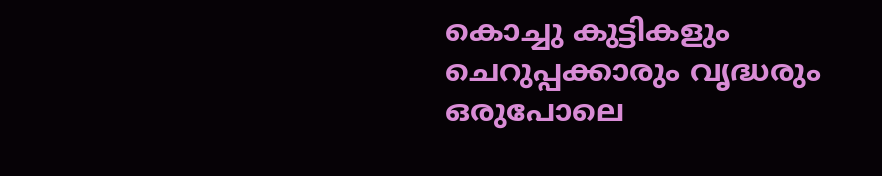കൊച്ചു കുട്ടികളും ചെറുപ്പക്കാരും വൃദ്ധരും ഒരുപോലെ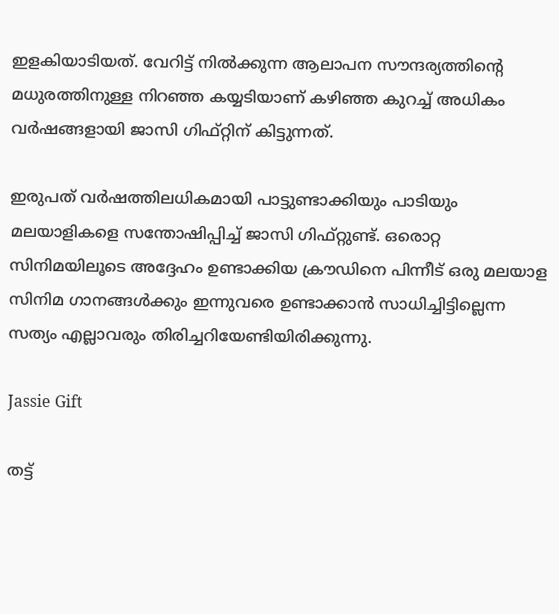ഇളകിയാടിയത്. വേറിട്ട് നിൽക്കുന്ന ആലാപന സൗന്ദര്യത്തിന്റെ മധുരത്തിനുള്ള നിറഞ്ഞ കയ്യടിയാണ് കഴിഞ്ഞ കുറച്ച് അധികം വർഷങ്ങളായി ജാസി ഗിഫ്റ്റിന് കിട്ടുന്നത്.

ഇരുപത് വർഷത്തിലധികമായി പാട്ടുണ്ടാക്കിയും പാടിയും മലയാളികളെ സന്തോഷിപ്പിച്ച് ജാസി ഗിഫ്റ്റുണ്ട്. ഒരൊറ്റ സിനിമയിലൂടെ അദ്ദേഹം ഉണ്ടാക്കിയ ക്രൗഡിനെ പിന്നീട് ഒരു മലയാള സിനിമ ഗാനങ്ങൾക്കും ഇന്നുവരെ ഉണ്ടാക്കാൻ സാധിച്ചിട്ടില്ലെന്ന സത്യം എല്ലാവരും തിരിച്ചറിയേണ്ടിയിരിക്കുന്നു.

Jassie Gift

തട്ട്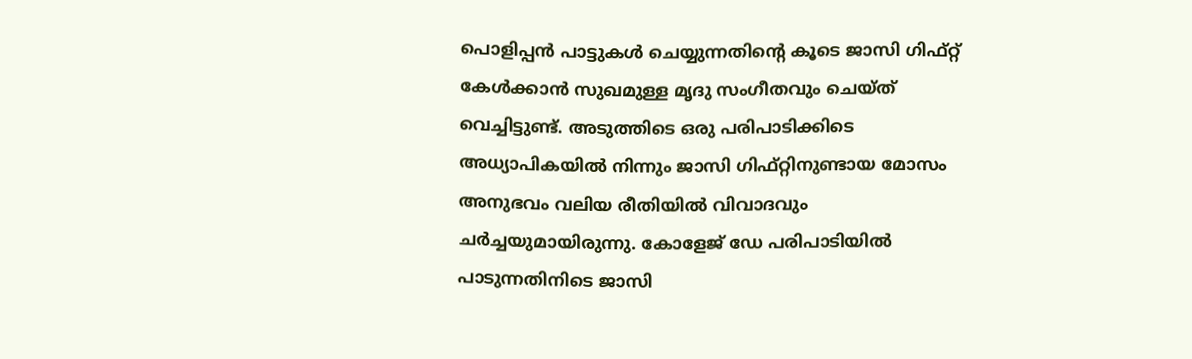പൊളിപ്പന്‍ പാട്ടുകള്‍ ചെയ്യുന്നതിന്‍റെ കൂടെ ജാസി ഗിഫ്റ്റ് കേള്‍ക്കാന്‍ സുഖമുള്ള മൃദു സംഗീതവും ചെയ്ത് വെച്ചിട്ടുണ്ട്. അടുത്തിടെ ഒരു പരിപാടിക്കിടെ അധ്യാപികയിൽ നിന്നും ജാസി ഗിഫ്റ്റിനുണ്ടായ മോസം അനുഭവം വലിയ രീതിയിൽ വിവാദവും ചർച്ചയുമായിരുന്നു. കോളേജ് ഡേ പരിപാടിയിൽ പാടുന്നതിനിടെ ജാസി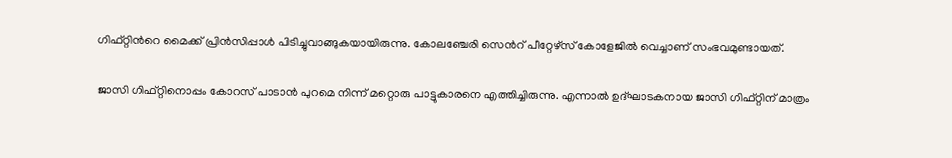ഗിഫ്റ്റിന്‍റെ മൈക്ക് പ്രിൻസിപ്പാൾ പിടിച്ചുവാങ്ങുകയായിരുന്നു. കോല‌ഞ്ചേരി സെന്‍റ് പീറ്റേഴ്സ് കോളേജിൽ വെച്ചാണ് സംഭവമുണ്ടായത്.

ജാസി ഗിഫ്റ്റിനൊപ്പം കോറസ് പാടാൻ പുറമെ നിന്ന് മറ്റൊരു പാട്ടുകാരനെ എത്തിച്ചിരുന്നു. എന്നാൽ ഉദ്ഘാടകനായ ജാസി ഗിഫ്റ്റിന് മാത്രം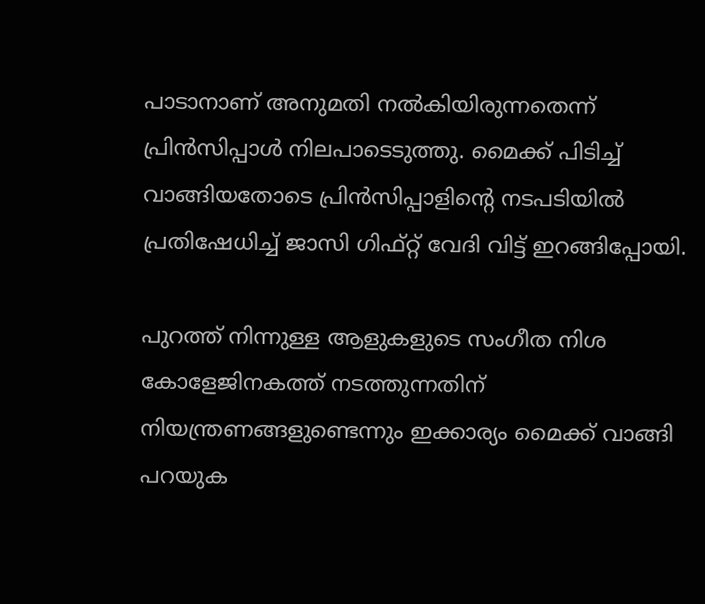പാടാനാണ് അനുമതി നൽകിയിരുന്നതെന്ന് പ്രിൻസിപ്പാൾ നിലപാടെടുത്തു. മൈക്ക് പിടിച്ച് വാങ്ങിയതോടെ പ്രിൻസിപ്പാളിന്‍റെ നടപടിയിൽ പ്രതിഷേധിച്ച് ജാസി ഗിഫ്റ്റ് വേദി വിട്ട് ഇറങ്ങിപ്പോയി.

പുറത്ത് നിന്നുള്ള ആളുകളുടെ സംഗീത നിശ കോളേജിനകത്ത് നടത്തുന്നതിന് നിയന്ത്രണങ്ങളുണ്ടെന്നും ഇക്കാര്യം മൈക്ക് വാങ്ങി പറയുക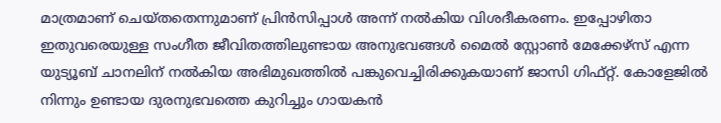മാത്രമാണ് ചെയ്തതെന്നുമാണ് പ്രിൻസിപ്പാൾ അന്ന് നൽകിയ വിശദീകരണം. ഇപ്പോഴിതാ ഇതുവരെയുള്ള സംഗീത ജീവിതത്തിലുണ്ടായ അനുഭവങ്ങൾ മൈൽ സ്റ്റോൺ മേക്കേഴ്സ് എന്ന യുട്യൂബ് ചാനലിന് നൽകിയ അഭിമുഖത്തിൽ പങ്കുവെച്ചിരിക്കുകയാണ് ജാസി ഗിഫ്റ്റ്. കോളേജിൽ നിന്നും ഉണ്ടായ ദുരനുഭവത്തെ കുറിച്ചും ഗായകൻ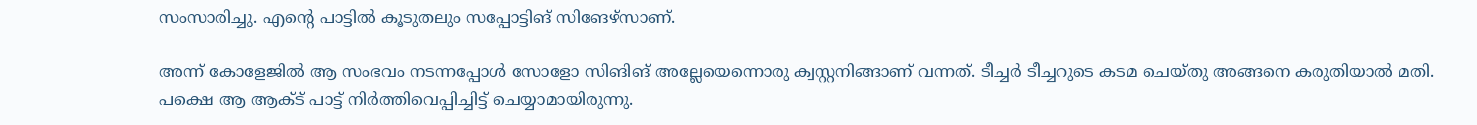സംസാരിച്ചു. എന്റെ പാട്ടിൽ കൂടുതലും സപ്പോട്ടിങ് സിങേഴ്സാണ്.

അന്ന് കോളേജിൽ ആ സംഭവം നടന്നപ്പോൾ സോളോ സിങിങ് അല്ലേയെന്നൊരു ക്വസ്റ്റനിങ്ങാണ് വന്നത്. ടീച്ചർ ടീച്ചറുടെ കടമ ചെയ്തു അങ്ങനെ കരുതിയാൽ മതി. പക്ഷെ ആ ആക്ട് പാട്ട് നിർത്തിവെപ്പിച്ചിട്ട് ചെയ്യാമായിരുന്നു.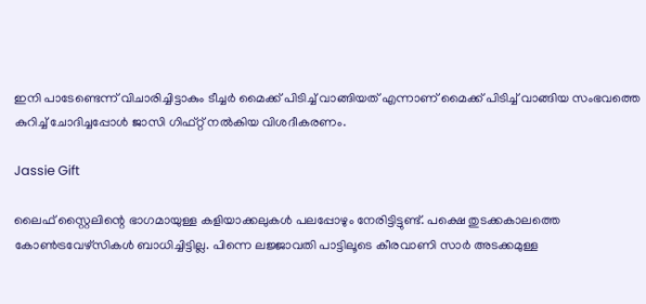ഇനി പാടേണ്ടെന്ന് വിചാരിച്ചിട്ടാകും ടീച്ചർ മൈക്ക് പിടിച്ച് വാങ്ങിയത് എന്നാണ് മൈക്ക് പിടിച്ച് വാങ്ങിയ സംഭവത്തെ കുറിച്ച് ചോദിച്ചപ്പോൾ ജാസി ഗിഫ്റ്റ് നൽകിയ വിശദീകരണം.

Jassie Gift

ലൈഫ് സ്റ്റൈലിന്റെ ഭാഗമായുള്ള കളിയാക്കലുകൾ പലപ്പോഴും നേരിട്ടിട്ടുണ്ട്. പക്ഷെ തുടക്കകാലത്തെ കോൺട്രവേഴ്സികൾ ബാധിച്ചിട്ടില്ല. പിന്നെ ലജ്ജാവതി പാട്ടിലൂടെ കീരവാണി സാർ അടക്കമുള്ള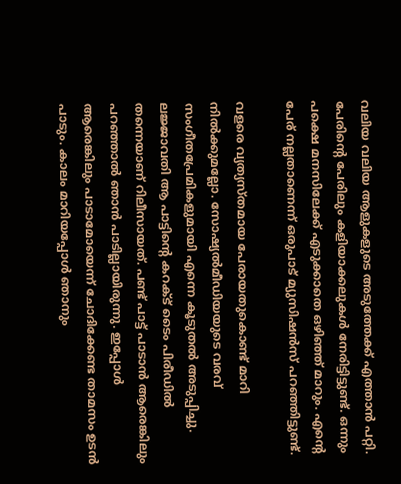വലിയ വലിയ ആളുകളുടെ അടുത്തേക്ക് എത്താൻ പറ്റി. പേരിന്റെ പേരിലും കളിയാക്കലുകൾ നേരിട്ടിട്ടുണ്ട്. ഒന്നും പക്ഷെ മനസിലേക്ക് എടുക്കാതെ ഒഴിഞ്ഞ് മാറും. എന്റെ പേര് നല്ലതാണെന്ന് ഒരുപാട് മ്യുസിഷൻസ് പറഞ്ഞിട്ടുണ്ട്.

വളരെ വ്യത്യസ്തമായ പേരായതുകൊണ്ട് മാറി നിൽക്കുമല്ലോ. സോഷ്യൽമീഡിയയുടെ വരവ് സംഗീതപ്രേമികളുമായി എന്നെ കൂടുതൽ അടുപ്പിച്ചു. ലജ്ജാവതി ആ പാട്ടിന്റെ കറക്ട് ടൈം പിരീഡിൽ‌ തന്നെയാണ് റിലീസായത്. പണ്ട് പാട്ട് പാടാൻ ആരെങ്കിലും പറഞ്ഞാൽ ‍ഞാൻ പാടില്ലായിരുന്നു. ഇപ്പോൾ ആരെങ്കിലും പാടാമോയെന്ന് ചോദിക്കേണ്ട താമസം ഉടൻ പാടും. കാലം മാറിയപ്പോൾ‌ ഞാനും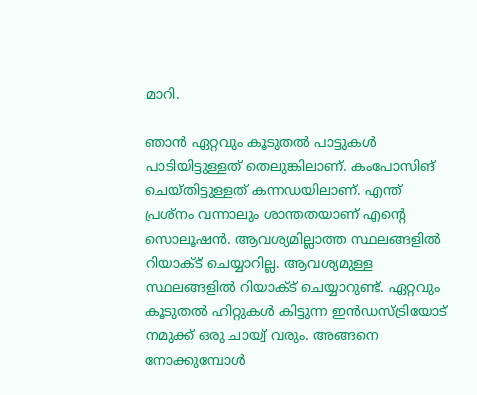മാറി.

ഞാൻ ഏറ്റവും കൂടുതൽ പാട്ടുകൾ പാടിയിട്ടുള്ളത് തെലുങ്കിലാണ്. കംപോസിങ് ചെയ്തിട്ടുള്ളത് കന്നഡയിലാണ്. എന്ത് പ്രശ്നം വന്നാലും ശാന്തതയാണ് എന്റെ സൊലൂഷൻ. ആവശ്യമില്ലാത്ത സ്ഥലങ്ങളിൽ റിയാക്ട് ചെയ്യാറില്ല. ആവശ്യമുള്ള സ്ഥലങ്ങളിൽ റിയാക്ട് ചെയ്യാറുണ്ട്. ഏറ്റവും കൂടുതൽ ഹിറ്റുകൾ കിട്ടുന്ന ഇൻഡസ്ട്രിയോട് നമുക്ക് ഒരു ചായ്വ് വരും. അങ്ങനെ നോക്കുമ്പോൾ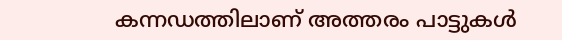കന്നഡത്തിലാണ് അത്തരം പാട്ടുകൾ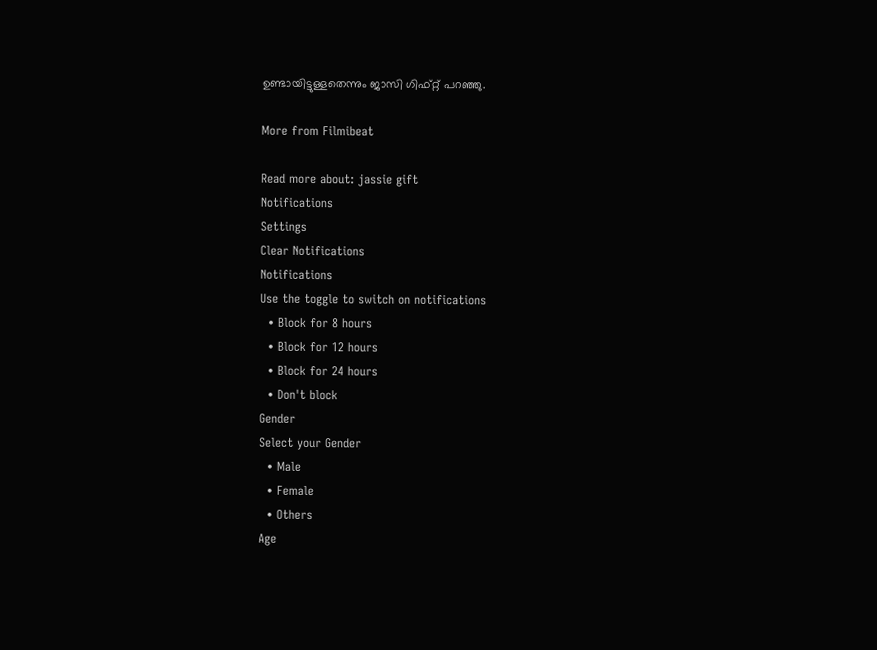ഉണ്ടായിട്ടുള്ളതെന്നും ജാസി ഗിഫ്റ്റ് പറ‍ഞ്ഞു.

More from Filmibeat

Read more about: jassie gift
Notifications
Settings
Clear Notifications
Notifications
Use the toggle to switch on notifications
  • Block for 8 hours
  • Block for 12 hours
  • Block for 24 hours
  • Don't block
Gender
Select your Gender
  • Male
  • Female
  • Others
Age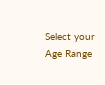Select your Age Range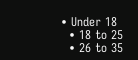• Under 18
  • 18 to 25
  • 26 to 35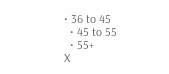• 36 to 45
  • 45 to 55
  • 55+
X